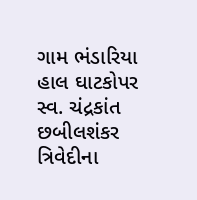ગામ ભંડારિયા હાલ ઘાટકોપર સ્વ. ચંદ્રકાંત છબીલશંકર ત્રિવેદીના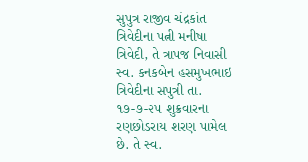સુપુત્ર રાજીવ ચંદ્રકાંત ત્રિવેદીના પત્ની મનીષા ત્રિવેદી, તે ત્રાપજ નિવાસી સ્વ. કનકબેન હસમુખભાઇ ત્રિવેદીના સપુત્રી તા. ૧૭-૭-૨૫ શુક્રવારના રણછોડરાય શરણ પામેલ છે. તે સ્વ.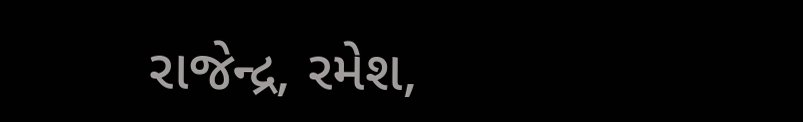રાજેન્દ્ર, રમેશ,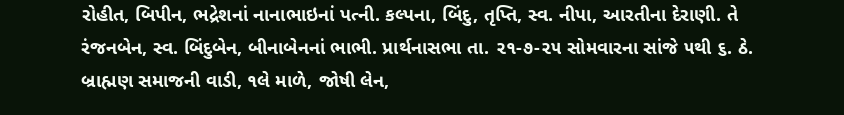રોહીત, બિપીન, ભદ્રેશનાં નાનાભાઇનાં પત્ની. કલ્પના, બિંદુ, તૃપ્તિ, સ્વ. નીપા, આરતીના દેરાણી. તે રંજનબેન, સ્વ. બિંદુબેન, બીનાબેનનાં ભાભી. પ્રાર્થનાસભા તા. ૨૧-૭-૨૫ સોમવારના સાંજે ૫થી ૬. ઠે. બ્રાહ્મણ સમાજની વાડી, ૧લે માળે, જોષી લેન,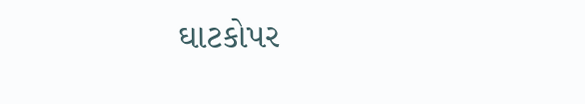ઘાટકોપર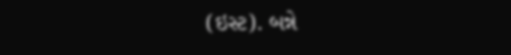(ઇસ્ટ). બન્ને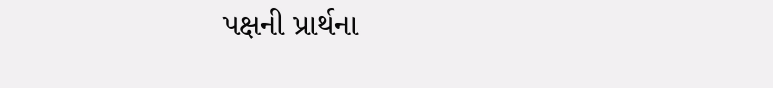પક્ષની પ્રાર્થના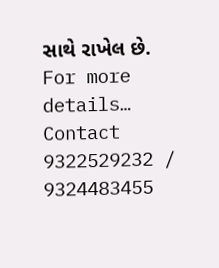સાથે રાખેલ છે.
For more details… Contact 9322529232 / 9324483455